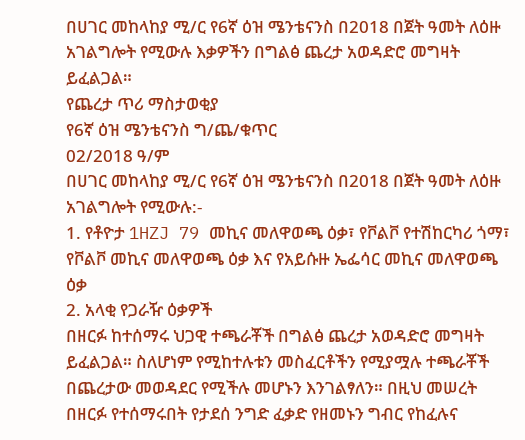በሀገር መከላከያ ሚ/ር የ6ኛ ዕዝ ሜንቴናንስ በ2018 በጀት ዓመት ለዕዙ አገልግሎት የሚውሉ እቃዎችን በግልፅ ጨረታ አወዳድሮ መግዛት ይፈልጋል።
የጨረታ ጥሪ ማስታወቂያ
የ6ኛ ዕዝ ሜንቴናንስ ግ/ጨ/ቁጥር
02/2018 ዓ/ም
በሀገር መከላከያ ሚ/ር የ6ኛ ዕዝ ሜንቴናንስ በ2018 በጀት ዓመት ለዕዙ አገልግሎት የሚውሉ:-
1. የቶዮታ 1HZJ 79 መኪና መለዋወጫ ዕቃ፣ የቮልቮ የተሽከርካሪ ጎማ፣ የቮልቮ መኪና መለዋወጫ ዕቃ እና የአይሱዙ ኤፌሳር መኪና መለዋወጫ ዕቃ
2. አላቂ የጋራዥ ዕቃዎች
በዘርፉ ከተሰማሩ ህጋዊ ተጫራቾች በግልፅ ጨረታ አወዳድሮ መግዛት ይፈልጋል። ስለሆነም የሚከተሉቱን መስፈርቶችን የሚያሟሉ ተጫራቾች በጨረታው መወዳደር የሚችሉ መሆኑን እንገልፃለን። በዚህ መሠረት በዘርፉ የተሰማሩበት የታደሰ ንግድ ፈቃድ የዘመኑን ግብር የከፈሉና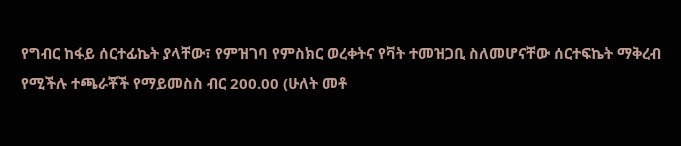የግብር ከፋይ ሰርተፊኬት ያላቸው፣ የምዝገባ የምስክር ወረቀትና የቫት ተመዝጋቢ ስለመሆናቸው ሰርተፍኬት ማቅረብ የሚችሉ ተጫራቾች የማይመስስ ብር 200.00 (ሁለት መቶ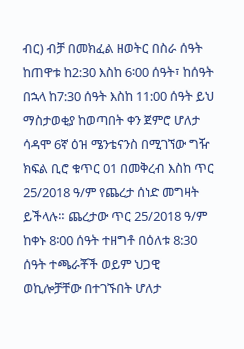ብር) ብቻ በመክፈል ዘወትር በስራ ሰዓት ከጠዋቱ ከ2:30 እስከ 6፡00 ሰዓት፣ ከሰዓት በኋላ ከ7:30 ሰዓት እስከ 11:00 ሰዓት ይህ ማስታወቂያ ከወጣበት ቀን ጀምሮ ሆለታ ሳዳሞ 6ኛ ዕዝ ሜንቴናንስ በሚገኘው ግዥ ክፍል ቢሮ ቁጥር 01 በመቅረብ እስከ ጥር 25/2018 ዓ/ም የጨረታ ሰነድ መግዛት ይችላሉ። ጨረታው ጥር 25/2018 ዓ/ም ከቀኑ 8፡00 ሰዓት ተዘግቶ በዕለቱ 8:30 ሰዓት ተጫራቾች ወይም ህጋዊ ወኪሎቻቸው በተገኙበት ሆለታ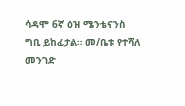ሳዳሞ 6ኛ ዕዝ ሜንቴናንስ ግቢ ይከፈታል። መ/ቤቱ የተሻለ መንገድ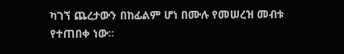ካገኘ ጨረታውን በከፊልም ሆነ በሙሉ የመሠረዝ መብቱ የተጠበቀ ነው።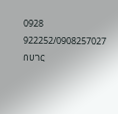0928 922252/0908257027
በሀገር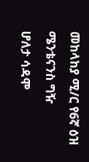መከላከያ ሚ/ር የ6ኛ ዕዝ ሜንቴናንስ ግዥ
ሆለታ ሳዳሞ